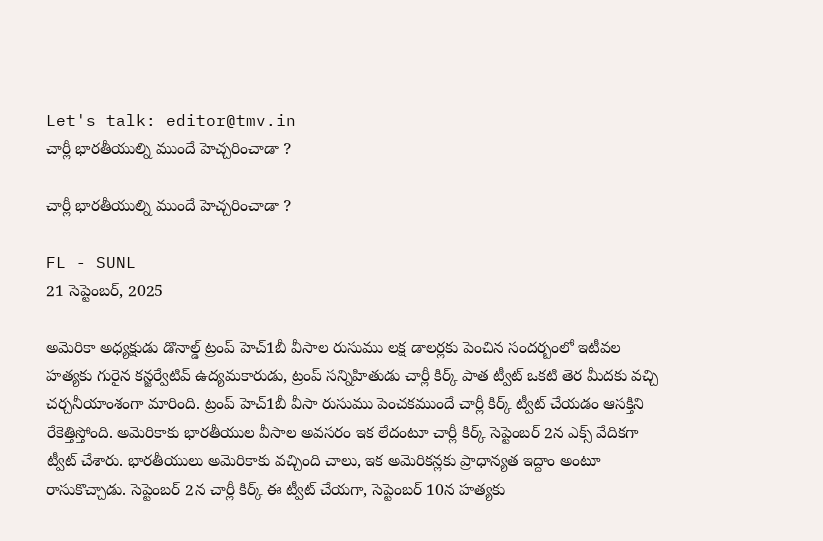Let's talk: editor@tmv.in
చార్లీ భార‌తీయుల్ని ముందే హెచ్చ‌రించాడా ?

చార్లీ భార‌తీయుల్ని ముందే హెచ్చ‌రించాడా ?

FL - SUNL
21 సెప్టెంబర్, 2025

అమెరికా అధ్య‌క్షుడు డొనాల్డ్ ట్రంప్ హెచ్1బీ వీసాల రుసుము ల‌క్ష డాల‌ర్ల‌కు పెంచిన సంద‌ర్బంలో ఇటీవ‌ల హత్య‌కు గురైన క‌న్జ‌ర్వేటివ్ ఉద్య‌మ‌కారుడు, ట్రంప్ స‌న్నిహితుడు చార్లీ కిర్క్ పాత ట్వీట్ ఒక‌టి తెర మీద‌కు వ‌చ్చి చ‌ర్చ‌నీయాంశంగా మారింది. ట్రంప్ హెచ్1బీ వీసా రుసుము పెంచ‌కముందే చార్లీ కిర్క్ ట్వీట్ చేయ‌డం ఆస‌క్తిని రేకెత్తిస్తోంది. అమెరికాకు భార‌తీయుల‌ వీసాల అవ‌స‌రం ఇక లేదంటూ చార్లీ కిర్క్ సెప్టెంబర్ 2న ఎక్స్ వేదికగా ట్వీట్ చేశారు. భార‌తీయులు అమెరికాకు వ‌చ్చింది చాలు, ఇక అమెరిక‌న్ల‌కు ప్రాధాన్య‌త ఇద్దాం అంటూ రాసుకొచ్చాడు. సెప్టెంబ‌ర్ 2న చార్లీ కిర్క్ ఈ ట్వీట్ చేయ‌గా, సెప్టెంబ‌ర్ 10న హ‌త్య‌కు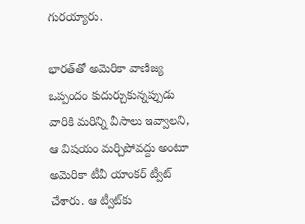గుర‌య్యారు.

భార‌త్‌తో అమెరికా వాణిజ్య ఒప్పందం కుదుర్చుకున్న‌ప్పుడు వారికి మ‌రిన్ని వీసాలు ఇవ్వాల‌ని, ఆ విష‌యం మర్చిపోవ‌ద్దు అంటూ అమెరికా టీవీ యాంక‌ర్ ట్వీట్ చేశారు. ఆ ట్వీట్‌కు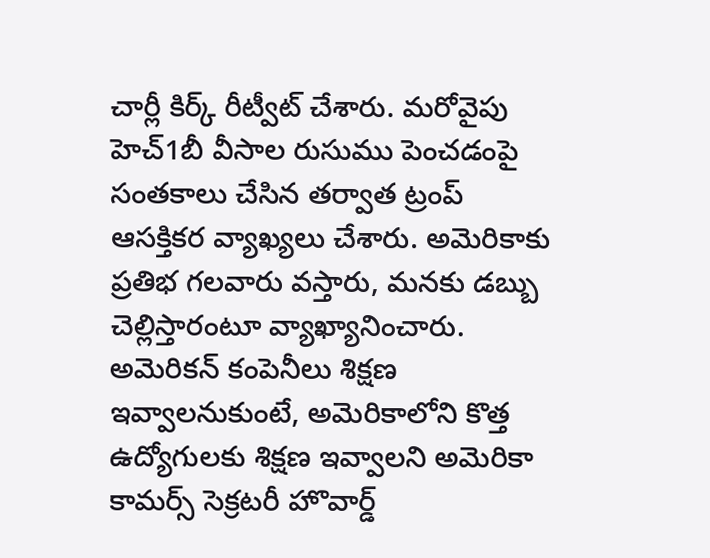చార్లీ కిర్క్ రీట్వీట్ చేశారు. మ‌రోవైపు హెచ్1బీ వీసాల రుసుము పెంచ‌డంపై సంత‌కాలు చేసిన త‌ర్వాత ట్రంప్ ఆస‌క్తిక‌ర వ్యాఖ్య‌లు చేశారు. అమెరికాకు ప్ర‌తిభ గ‌లవారు వ‌స్తారు, మ‌న‌కు డ‌బ్బు చెల్లిస్తారంటూ వ్యాఖ్యానించారు. అమెరిక‌న్ కంపెనీలు శిక్ష‌ణ ఇవ్వాల‌నుకుంటే, అమెరికాలోని కొత్త ఉద్యోగుల‌కు శిక్ష‌ణ ఇవ్వాల‌ని అమెరికా కామ‌ర్స్ సెక్ర‌ట‌రీ హొవార్డ్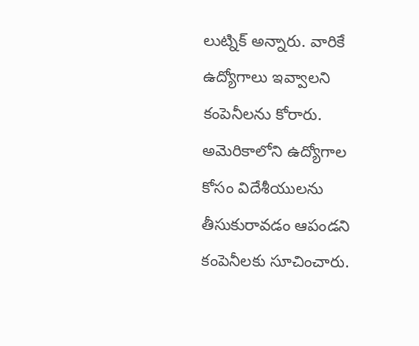లుట్నిక్ అన్నారు. వారికే ఉద్యోగాలు ఇవ్వాల‌ని కంపెనీల‌ను కోరారు. అమెరికాలోని ఉద్యోగాల కోసం విదేశీయుల‌ను తీసుకురావ‌డం ఆపండ‌ని కంపెనీల‌కు సూచించారు.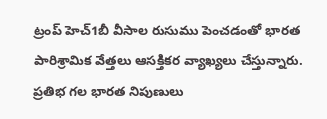ట్రంప్ హెచ్1బీ వీసాల రుసుము పెంచ‌డంతో భార‌త పారిశ్రామిక వేత్త‌లు ఆస‌క్తిక‌ర వ్యాఖ్య‌లు చేస్తున్నారు. ప్ర‌తిభ గ‌ల భార‌త నిపుణులు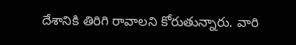దేశానికి తిరిగి రావాల‌ని కోరుతున్నారు. వారి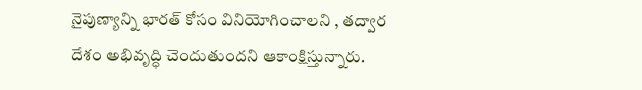నైపుణ్యాన్ని భార‌త్ కోసం వినియోగించాల‌ని , త‌ద్వార దేశం అభివృద్ధి చెందుతుంద‌ని ఆకాంక్షిస్తున్నారు.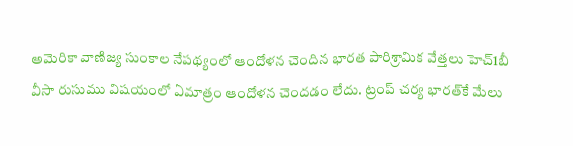అమెరికా వాణిజ్య సుంకాల నేప‌థ్యంలో ఆందోళ‌న చెందిన భార‌త పారిశ్రామిక వేత్త‌లు హెచ్1బీ వీసా రుసుము విష‌యంలో ఏమాత్రం ఆందోళ‌న చెంద‌డం లేదు. ట్రంప్ చ‌ర్య భార‌త్‌కే మేలు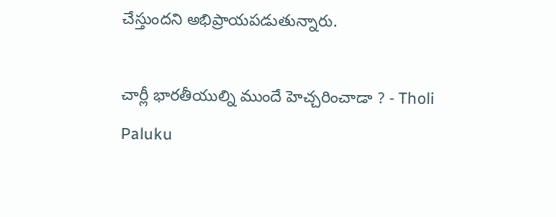చేస్తుంద‌ని అభిప్రాయ‌ప‌డుతున్నారు.

చార్లీ భార‌తీయుల్ని ముందే హెచ్చ‌రించాడా ? - Tholi Paluku